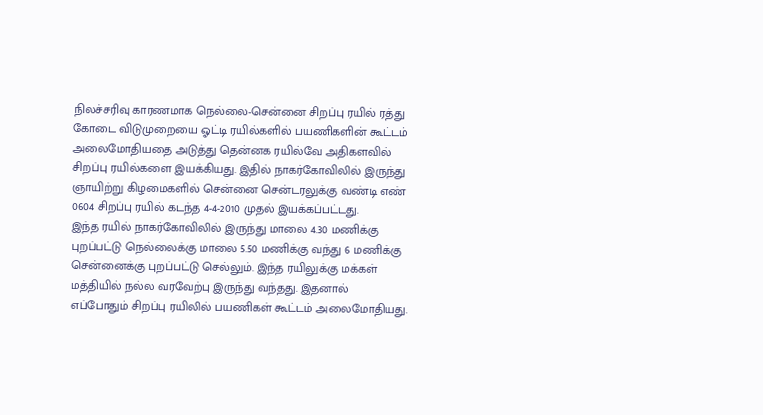நிலச்சரிவு காரணமாக நெல்லை-சென்னை சிறப்பு ரயில் ரத்து
கோடை விடுமுறையை ஓட்டி ரயில்களில் பயணிகளின் கூட்டம் அலைமோதியதை அடுத்து தென்னக ரயில்வே அதிகளவில் சிறப்பு ரயில்களை இயக்கியது. இதில் நாகர்கோவிலில் இருந்து ஞாயிற்று கிழமைகளில் சென்னை சென்டரலுக்கு வண்டி எண் 0604 சிறப்பு ரயில் கடந்த 4-4-2010 முதல் இயக்கப்பட்டது.
இந்த ரயில் நாகர்கோவிலில் இருந்து மாலை 4.30 மணிக்கு புறப்பட்டு நெல்லைக்கு மாலை 5.50 மணிக்கு வந்து 6 மணிக்கு சென்னைக்கு புறப்பட்டு செல்லும். இந்த ரயிலுக்கு மக்கள் மத்தியில் நல்ல வரவேற்பு இருந்து வந்தது. இதனால் எப்போதும் சிறப்பு ரயிலில் பயணிகள் கூட்டம் அலைமோதியது.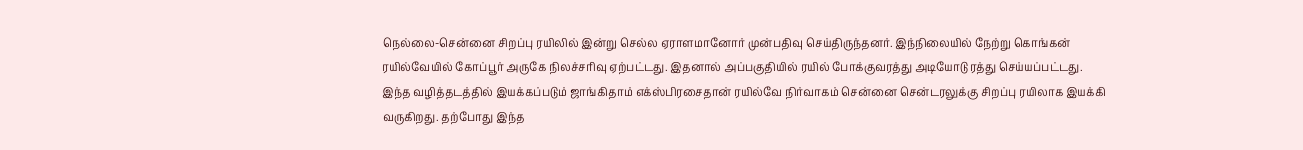நெல்லை-சென்னை சிறப்பு ரயிலில் இன்று செல்ல ஏராளமானோர் முன்பதிவு செய்திருந்தனர். இந்நிலையில் நேற்று கொங்கன் ரயில்வேயில் கோப்பூர் அருகே நிலச்சரிவு ஏற்பட்டது. இதனால் அப்பகுதியில் ரயில் போக்குவரத்து அடியோடு ரத்து செய்யப்பட்டது.
இந்த வழித்தடத்தில் இயக்கப்படும் ஜாங்கிதாம் எக்ஸ்பிரசைதான் ரயில்வே நிர்வாகம் சென்னை சென்டரலுக்கு சிறப்பு ரயிலாக இயக்கி வருகிறது. தற்போது இந்த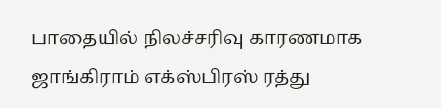பாதையில் நிலச்சரிவு காரணமாக ஜாங்கிராம் எக்ஸ்பிரஸ் ரத்து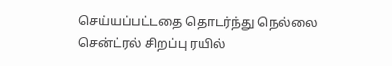செய்யப்பட்டதை தொடர்ந்து நெல்லை சென்ட்ரல் சிறப்பு ரயில்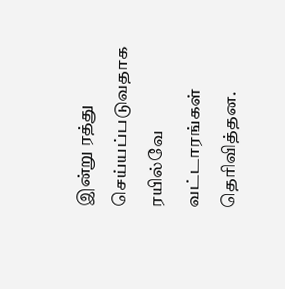இன்று ரத்து செய்யப்படுவதாக ரயில்வே வட்டாரங்கள் தெரிவித்தன.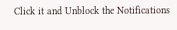Click it and Unblock the Notifications